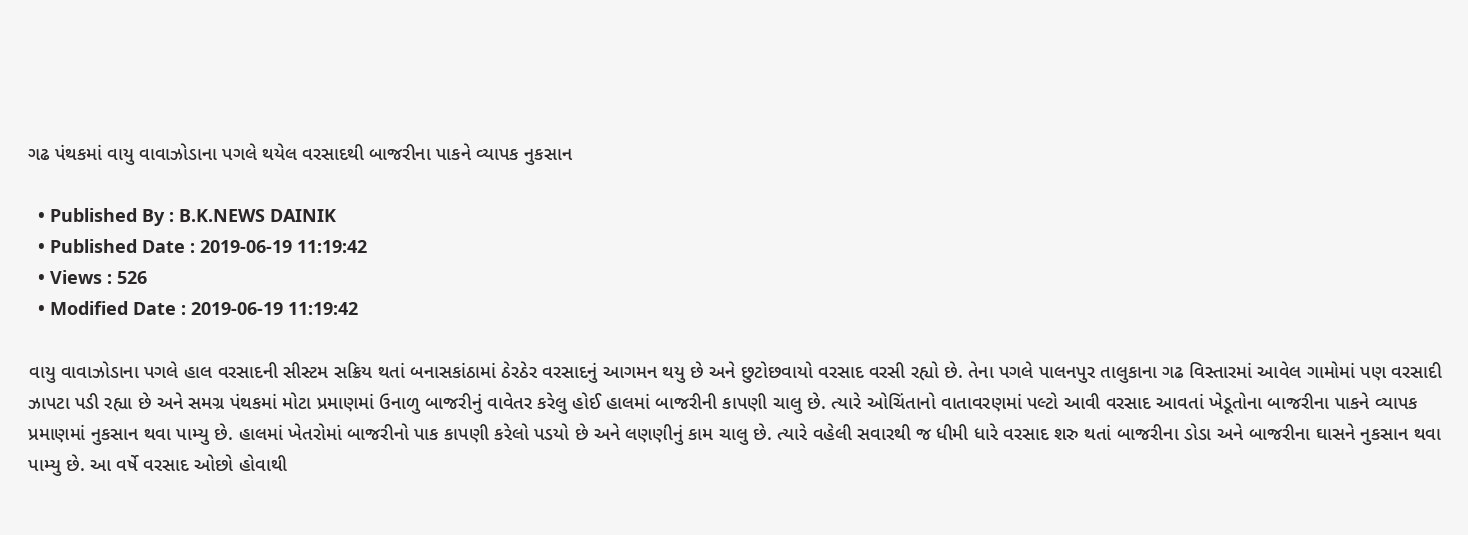ગઢ પંથકમાં વાયુ વાવાઝોડાના પગલે થયેલ વરસાદથી બાજરીના પાકને વ્યાપક નુકસાન

  • Published By : B.K.NEWS DAINIK
  • Published Date : 2019-06-19 11:19:42
  • Views : 526
  • Modified Date : 2019-06-19 11:19:42

વાયુ વાવાઝોડાના પગલે હાલ વરસાદની સીસ્ટમ સક્રિય થતાં બનાસકાંઠામાં ઠેરઠેર વરસાદનું આગમન થયુ છે અને છુટોછવાયો વરસાદ વરસી રહ્યો છે. તેના પગલે પાલનપુર તાલુકાના ગઢ વિસ્તારમાં આવેલ ગામોમાં પણ વરસાદી ઝાપટા પડી રહ્યા છે અને સમગ્ર પંથકમાં મોટા પ્રમાણમાં ઉનાળુ બાજરીનું વાવેતર કરેલુ હોઈ હાલમાં બાજરીની કાપણી ચાલુ છે. ત્યારે ઓચિંતાનો વાતાવરણમાં પલ્ટો આવી વરસાદ આવતાં ખેડૂતોના બાજરીના પાકને વ્યાપક પ્રમાણમાં નુકસાન થવા પામ્યુ છે. હાલમાં ખેતરોમાં બાજરીનો પાક કાપણી કરેલો પડયો છે અને લણણીનું કામ ચાલુ છે. ત્યારે વહેલી સવારથી જ ધીમી ધારે વરસાદ શરુ થતાં બાજરીના ડોડા અને બાજરીના ઘાસને નુકસાન થવા પામ્યુ છે. આ વર્ષે વરસાદ ઓછો હોવાથી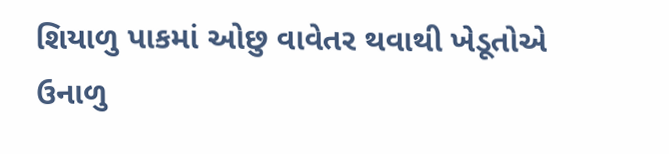શિયાળુ પાકમાં ઓછુ વાવેતર થવાથી ખેડૂતોએ ઉનાળુ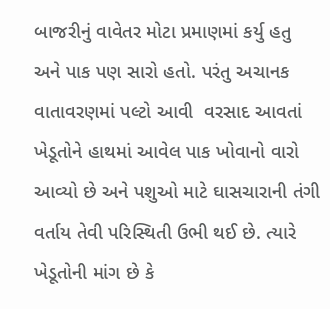બાજરીનું વાવેતર મોટા પ્રમાણમાં કર્યુ હતુ
અને પાક પણ સારો હતો. પરંતુ અચાનક વાતાવરણમાં પલ્ટો આવી  વરસાદ આવતાં ખેડૂતોને હાથમાં આવેલ પાક ખોવાનો વારો આવ્યો છે અને પશુઓ માટે ઘાસચારાની તંગી વર્તાય તેવી પરિસ્થિતી ઉભી થઈ છે. ત્યારે ખેડૂતોની માંગ છે કે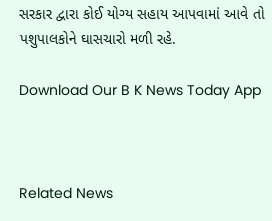સરકાર દ્વારા કોઈ યોગ્ય સહાય આપવામાં આવે તો પશુપાલકોને ઘાસચારો મળી રહે.

Download Our B K News Today App



Related News